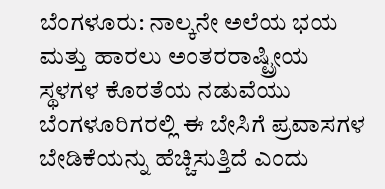ಬೆಂಗಳೂರು: ನಾಲ್ಕನೇ ಅಲೆಯ ಭಯ ಮತ್ತು ಹಾರಲು ಅಂತರರಾಷ್ಟ್ರೀಯ ಸ್ಥಳಗಳ ಕೊರತೆಯ ನಡುವೆಯು ಬೆಂಗಳೂರಿಗರಲ್ಲಿ ಈ ಬೇಸಿಗೆ ಪ್ರವಾಸಗಳ ಬೇಡಿಕೆಯನ್ನು ಹೆಚ್ಚಿಸುತ್ತಿದೆ ಎಂದು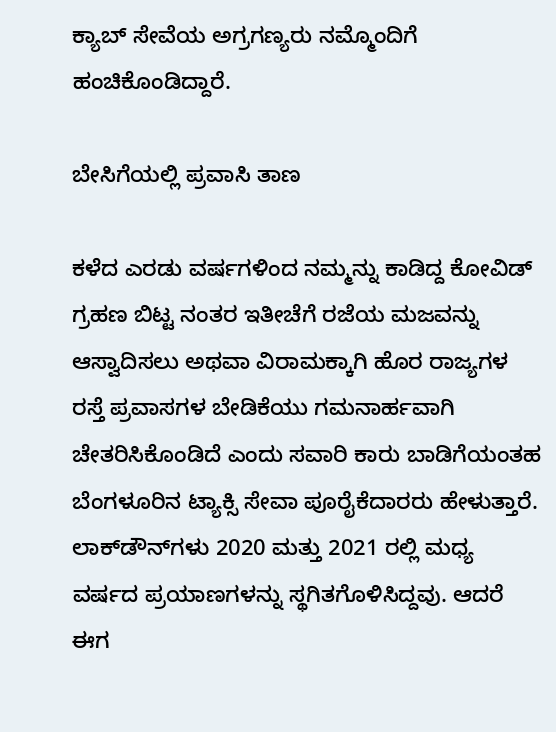ಕ್ಯಾಬ್ ಸೇವೆಯ ಅಗ್ರಗಣ್ಯರು ನಮ್ಮೊಂದಿಗೆ ಹಂಚಿಕೊಂಡಿದ್ದಾರೆ.

ಬೇಸಿಗೆಯಲ್ಲಿ ಪ್ರವಾಸಿ ತಾಣ

ಕಳೆದ ಎರಡು ವರ್ಷಗಳಿಂದ ನಮ್ಮನ್ನು ಕಾಡಿದ್ದ ಕೋವಿಡ್ ಗ್ರಹಣ ಬಿಟ್ಟ ನಂತರ ಇತೀಚೆಗೆ ರಜೆಯ ಮಜವನ್ನು ಆಸ್ವಾದಿಸಲು ಅಥವಾ ವಿರಾಮಕ್ಕಾಗಿ ಹೊರ ರಾಜ್ಯಗಳ ರಸ್ತೆ ಪ್ರವಾಸಗಳ ಬೇಡಿಕೆಯು ಗಮನಾರ್ಹವಾಗಿ ಚೇತರಿಸಿಕೊಂಡಿದೆ ಎಂದು ಸವಾರಿ ಕಾರು ಬಾಡಿಗೆಯಂತಹ ಬೆಂಗಳೂರಿನ ಟ್ಯಾಕ್ಸಿ ಸೇವಾ ಪೂರೈಕೆದಾರರು ಹೇಳುತ್ತಾರೆ. ಲಾಕ್‌ಡೌನ್‌ಗಳು 2020 ಮತ್ತು 2021 ರಲ್ಲಿ ಮಧ್ಯ ವರ್ಷದ ಪ್ರಯಾಣಗಳನ್ನು ಸ್ಥಗಿತಗೊಳಿಸಿದ್ದವು. ಆದರೆ ಈಗ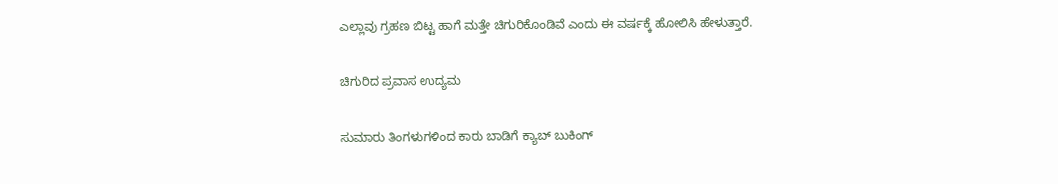ಎಲ್ಲಾವು ಗ್ರಹಣ ಬಿಟ್ಟ ಹಾಗೆ ಮತ್ತೇ ಚಿಗುರಿಕೊಂಡಿವೆ ಎಂದು ಈ ವರ್ಷಕ್ಕೆ ಹೋಲಿಸಿ ಹೇಳುತ್ತಾರೆ.

ಚಿಗುರಿದ ಪ್ರವಾಸ ಉದ್ಯಮ

ಸುಮಾರು ತಿಂಗಳುಗಳಿಂದ ಕಾರು ಬಾಡಿಗೆ ಕ್ಯಾಬ್ ಬುಕಿಂಗ್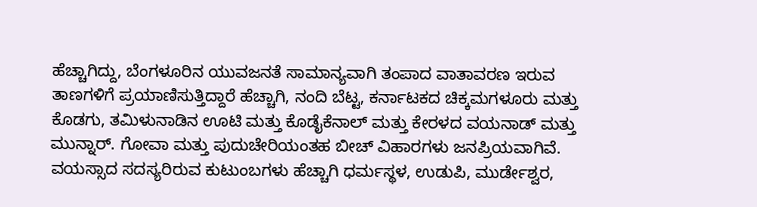ಹೆಚ್ಚಾಗಿದ್ದು, ಬೆಂಗಳೂರಿನ ಯುವಜನತೆ ಸಾಮಾನ್ಯವಾಗಿ ತಂಪಾದ ವಾತಾವರಣ ಇರುವ ತಾಣಗಳಿಗೆ ಪ್ರಯಾಣಿಸುತ್ತಿದ್ದಾರೆ ಹೆಚ್ಚಾಗಿ, ನಂದಿ ಬೆಟ್ಟ, ಕರ್ನಾಟಕದ ಚಿಕ್ಕಮಗಳೂರು ಮತ್ತು ಕೊಡಗು, ತಮಿಳುನಾಡಿನ ಊಟಿ ಮತ್ತು ಕೊಡೈಕೆನಾಲ್ ಮತ್ತು ಕೇರಳದ ವಯನಾಡ್ ಮತ್ತು ಮುನ್ನಾರ್. ಗೋವಾ ಮತ್ತು ಪುದುಚೇರಿಯಂತಹ ಬೀಚ್ ವಿಹಾರಗಳು ಜನಪ್ರಿಯವಾಗಿವೆ. ವಯಸ್ಸಾದ ಸದಸ್ಯರಿರುವ ಕುಟುಂಬಗಳು ಹೆಚ್ಚಾಗಿ ಧರ್ಮಸ್ಥಳ, ಉಡುಪಿ, ಮುರ್ಡೇಶ್ವರ,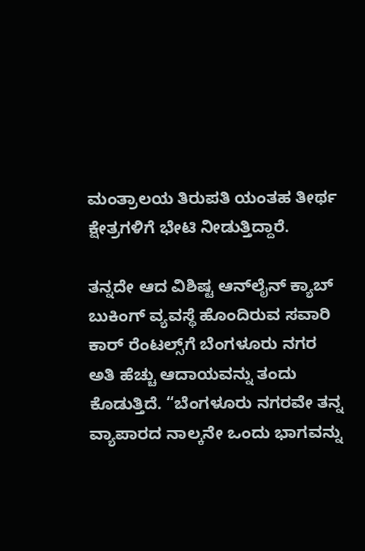ಮಂತ್ರಾಲಯ ತಿರುಪತಿ ಯಂತಹ ತೀರ್ಥ ಕ್ಷೇತ್ರಗಳಿಗೆ ಭೇಟಿ ನೀಡುತ್ತಿದ್ದಾರೆ.

ತನ್ನದೇ ಆದ ವಿಶಿಷ್ಟ ಆನ್‌ಲೈನ್ ಕ್ಯಾಬ್ ಬುಕಿಂಗ್ ವ್ಯವಸ್ಥೆ ಹೊಂದಿರುವ ಸವಾರಿ ಕಾರ್ ರೆಂಟಲ್ಸ್‌ಗೆ ಬೆಂಗಳೂರು ನಗರ ಅತಿ ಹೆಚ್ಚು ಆದಾಯವನ್ನು ತಂದು ಕೊಡುತ್ತಿದೆ. “ಬೆಂಗಳೂರು ನಗರವೇ ತನ್ನ ವ್ಯಾಪಾರದ ನಾಲ್ಕನೇ ಒಂದು ಭಾಗವನ್ನು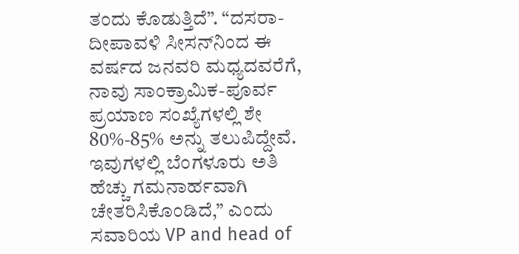ತಂದು ಕೊಡುತ್ತಿದೆ”. “ದಸರಾ-ದೀಪಾವಳಿ ಸೀಸನ್‌ನಿಂದ ಈ ವರ್ಷದ ಜನವರಿ ಮಧ್ಯದವರೆಗೆ, ನಾವು ಸಾಂಕ್ರಾಮಿಕ-ಪೂರ್ವ ಪ್ರಯಾಣ ಸಂಖ್ಯೆಗಳಲ್ಲಿ ಶೇ 80%-85% ಅನ್ನು ತಲುಪಿದ್ದೇವೆ. ಇವುಗಳಲ್ಲಿ ಬೆಂಗಳೂರು ಅತಿ ಹೆಚ್ಚು ಗಮನಾರ್ಹವಾಗಿ ಚೇತರಿಸಿಕೊಂಡಿದೆ,” ಎಂದು ಸವಾರಿಯ VP and head of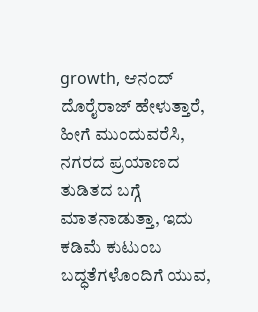growth, ಆನಂದ್ ದೊರೈರಾಜ್ ಹೇಳುತ್ತಾರೆ, ಹೀಗೆ ಮುಂದುವರೆಸಿ, ನಗರದ ಪ್ರಯಾಣದ ತುಡಿತದ ಬಗ್ಗೆ ಮಾತನಾಡುತ್ತಾ, ಇದು ಕಡಿಮೆ ಕುಟುಂಬ ಬದ್ಧತೆಗಳೊಂದಿಗೆ ಯುವ,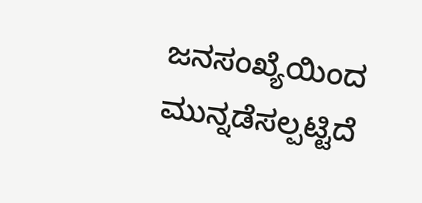ಜನಸಂಖ್ಯೆಯಿಂದ ಮುನ್ನಡೆಸಲ್ಪಟ್ಟಿದೆ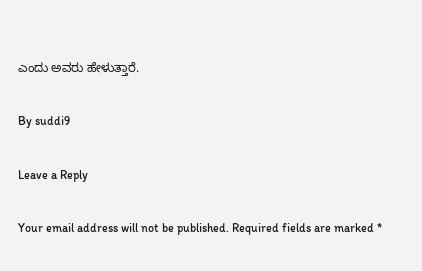ಎಂದು ಅವರು ಹೇಳುತ್ತಾರೆ.

By suddi9

Leave a Reply

Your email address will not be published. Required fields are marked *